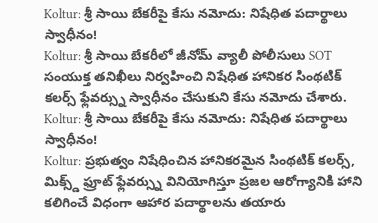Koltur: శ్రీ సాయి బేకరీపై కేసు నమోదు: నిషేధిత పదార్థాలు స్వాధీనం!
Koltur: శ్రీ సాయి బేకరీలో జీనోమ్ వ్యాలీ పోలీసులు SOT సంయుక్త తనిఖీలు నిర్వహించి నిషేధిత హానికర సింథటిక్ కలర్స్ ఫ్లేవర్స్ను స్వాధీనం చేసుకుని కేసు నమోదు చేశారు.
Koltur: శ్రీ సాయి బేకరీపై కేసు నమోదు: నిషేధిత పదార్థాలు స్వాధీనం!
Koltur: ప్రభుత్వం నిషేధించిన హానికరమైన సింథటిక్ కలర్స్, మిక్స్డ్ ఫ్రూట్ ఫ్లేవర్స్ను వినియోగిస్తూ ప్రజల ఆరోగ్యానికి హాని కలిగించే విధంగా ఆహార పదార్థాలను తయారు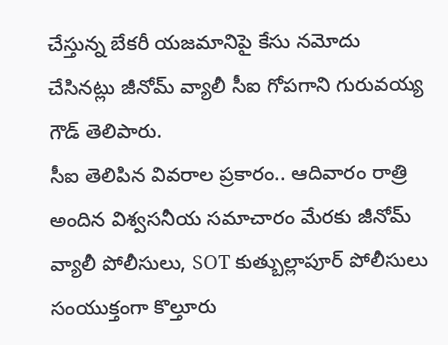చేస్తున్న బేకరీ యజమానిపై కేసు నమోదు చేసినట్లు జీనోమ్ వ్యాలీ సీఐ గోపగాని గురువయ్య గౌడ్ తెలిపారు.
సీఐ తెలిపిన వివరాల ప్రకారం.. ఆదివారం రాత్రి అందిన విశ్వసనీయ సమాచారం మేరకు జీనోమ్ వ్యాలీ పోలీసులు, SOT కుత్బుల్లాపూర్ పోలీసులు సంయుక్తంగా కొల్తూరు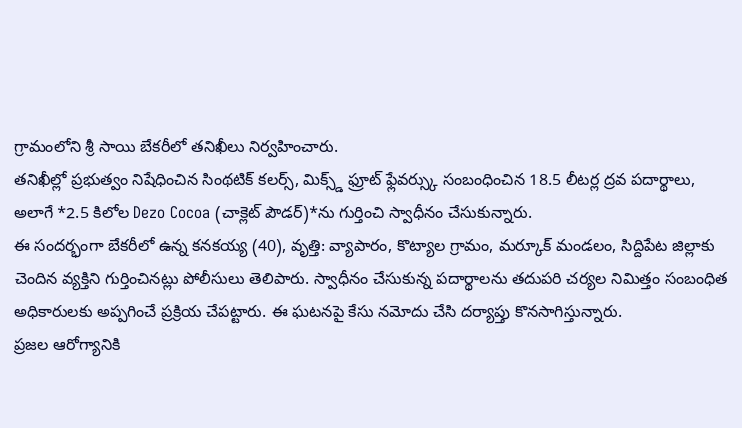గ్రామంలోని శ్రీ సాయి బేకరీలో తనిఖీలు నిర్వహించారు.
తనిఖీల్లో ప్రభుత్వం నిషేధించిన సింథటిక్ కలర్స్, మిక్స్డ్ ఫ్రూట్ ఫ్లేవర్స్కు సంబంధించిన 18.5 లీటర్ల ద్రవ పదార్థాలు, అలాగే *2.5 కిలోల Dezo Cocoa (చాక్లెట్ పౌడర్)*ను గుర్తించి స్వాధీనం చేసుకున్నారు.
ఈ సందర్భంగా బేకరీలో ఉన్న కనకయ్య (40), వృత్తి: వ్యాపారం, కొట్యాల గ్రామం, మర్కూక్ మండలం, సిద్దిపేట జిల్లాకు చెందిన వ్యక్తిని గుర్తించినట్లు పోలీసులు తెలిపారు. స్వాధీనం చేసుకున్న పదార్థాలను తదుపరి చర్యల నిమిత్తం సంబంధిత అధికారులకు అప్పగించే ప్రక్రియ చేపట్టారు. ఈ ఘటనపై కేసు నమోదు చేసి దర్యాప్తు కొనసాగిస్తున్నారు.
ప్రజల ఆరోగ్యానికి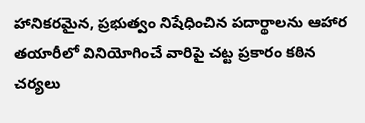హానికరమైన, ప్రభుత్వం నిషేధించిన పదార్థాలను ఆహార తయారీలో వినియోగించే వారిపై చట్ట ప్రకారం కఠిన చర్యలు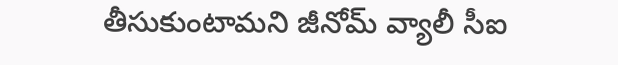తీసుకుంటామని జీనోమ్ వ్యాలీ సీఐ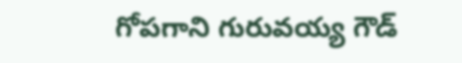గోపగాని గురువయ్య గౌడ్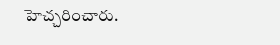హెచ్చరించారు.